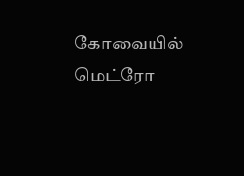கோவையில் மெட்ரோ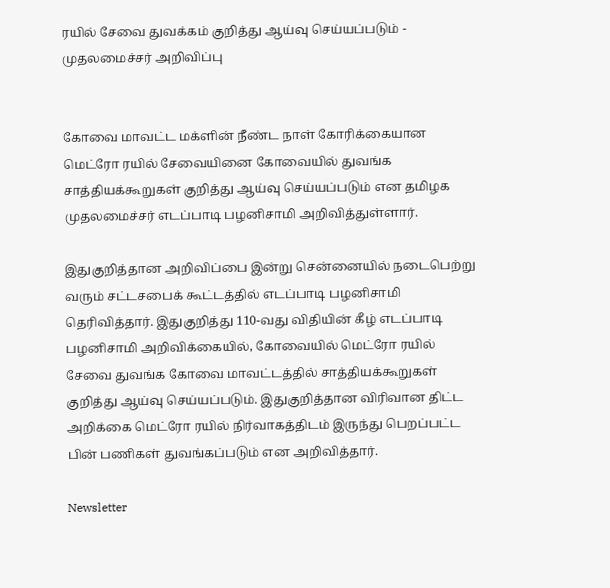ரயில் சேவை துவக்கம் குறித்து ஆய்வு செய்யப்படும் - முதலமைச்சர் அறிவிப்பு


கோவை மாவட்ட மக்ளின் நீண்ட நாள் கோரிக்கையான மெட்ரோ ரயில் சேவையினை கோவையில் துவங்க சாத்தியக்கூறுகள் குறித்து ஆய்வு செய்யப்படும் என தமிழக முதலமைச்சர் எடப்பாடி பழனிசாமி அறிவித்துள்ளார்.

இதுகுறித்தான அறிவிப்பை இன்று சென்னையில் நடைபெற்று வரும் சட்டசபைக் கூட்டத்தில் எடப்பாடி பழனிசாமி தெரிவித்தார். இதுகுறித்து 110-வது விதியின் கீழ் எடப்பாடி பழனிசாமி அறிவிக்கையில், கோவையில் மெட்ரோ ரயில் சேவை துவங்க கோவை மாவட்டத்தில் சாத்தியக்கூறுகள் குறித்து ஆய்வு செய்யப்படும். இதுகுறித்தான விரிவான திட்ட அறிக்கை மெட்ரோ ரயில் நிர்வாகத்திடம் இருந்து பெறப்பட்ட பின் பணிகள் துவங்கப்படும் என அறிவித்தார்.

Newsletter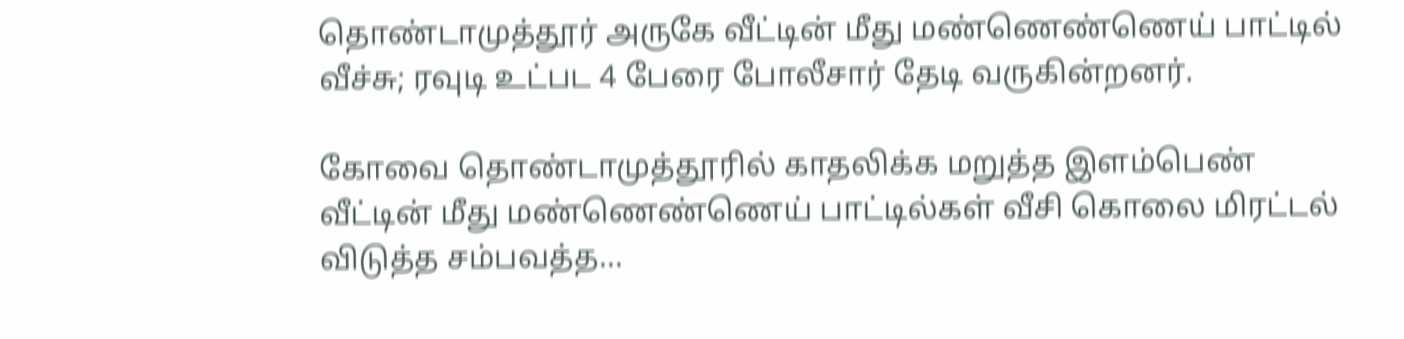தொண்டாமுத்தூர் அருகே வீட்டின் மீது மண்ணெண்ணெய் பாட்டில் வீச்சு; ரவுடி உட்பட 4 பேரை போலீசார் தேடி வருகின்றனர்.

கோவை தொண்டாமுத்தூரில் காதலிக்க மறுத்த இளம்பெண் வீட்டின் மீது மண்ணெண்ணெய் பாட்டில்கள் வீசி கொலை மிரட்டல் விடுத்த சம்பவத்த...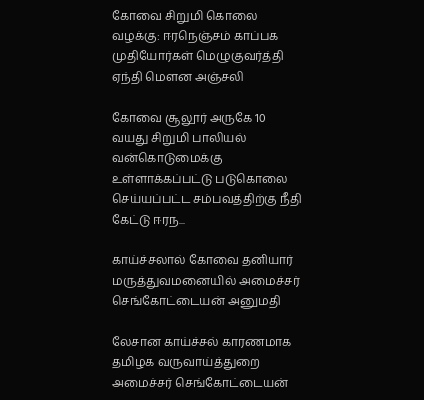கோவை சிறுமி கொலை வழக்கு: ஈரநெஞ்சம் காப்பக முதியோர்கள் மெழுகுவர்த்தி ஏந்தி மௌன அஞ்சலி

கோவை சூலூர் அருகே 10 வயது சிறுமி பாலியல் வன்கொடுமைக்கு உள்ளாக்கப்பட்டு படுகொலை செய்யப்பட்ட சம்பவத்திற்கு நீதி கேட்டு ஈரந...

காய்ச்சலால் கோவை தனியார் மருத்துவமனையில் அமைச்சர் செங்கோட்டையன் அனுமதி

லேசான காய்ச்சல் காரணமாக தமிழக வருவாய்த்துறை அமைச்சர் செங்கோட்டையன்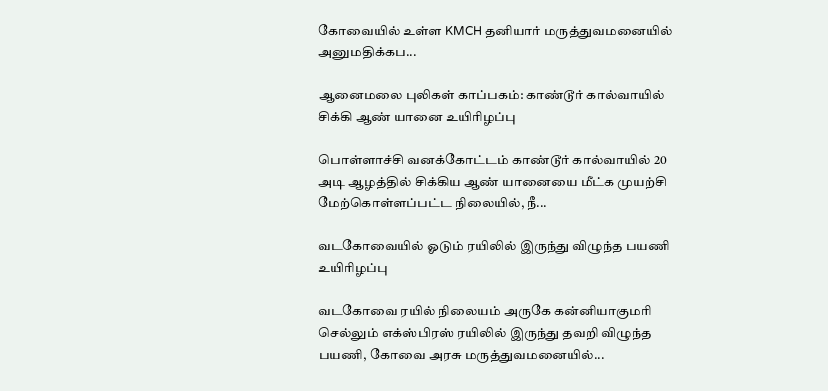கோவையில் உள்ள KMCH தனியார் மருத்துவமனையில் அனுமதிக்கப...

ஆனைமலை புலிகள் காப்பகம்: காண்டூர் கால்வாயில் சிக்கி ஆண் யானை உயிரிழப்பு

பொள்ளாச்சி வனக்கோட்டம் காண்டூர் கால்வாயில் 20 அடி ஆழத்தில் சிக்கிய ஆண் யானையை மீட்க முயற்சி மேற்கொள்ளப்பட்ட நிலையில், நீ...

வடகோவையில் ஓடும் ரயிலில் இருந்து விழுந்த பயணி உயிரிழப்பு

வடகோவை ரயில் நிலையம் அருகே கன்னியாகுமரி செல்லும் எக்ஸ்பிரஸ் ரயிலில் இருந்து தவறி விழுந்த பயணி, கோவை அரசு மருத்துவமனையில்...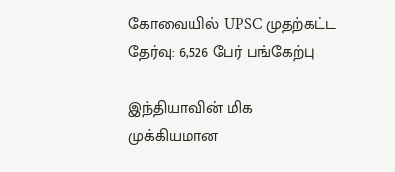கோவையில் UPSC முதற்கட்ட தேர்வு: 6,526 பேர் பங்கேற்பு

இந்தியாவின் மிக முக்கியமான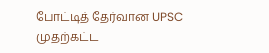போட்டித் தேர்வான UPSC முதற்கட்ட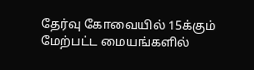தேர்வு கோவையில் 15க்கும் மேற்பட்ட மையங்களில்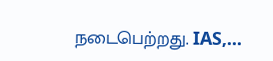நடைபெற்றது. IAS,...